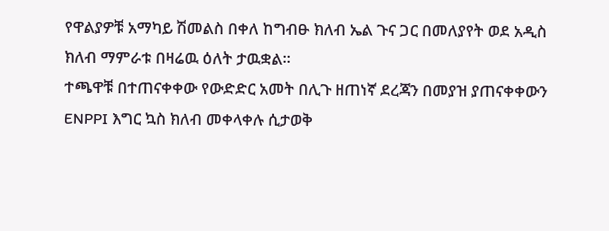የዋልያዎቹ አማካይ ሽመልስ በቀለ ከግብፁ ክለብ ኤል ጉና ጋር በመለያየት ወደ አዲስ ክለብ ማምራቱ በዛሬዉ ዕለት ታዉቋል።
ተጫዋቹ በተጠናቀቀው የውድድር አመት በሊጉ ዘጠነኛ ደረጃን በመያዝ ያጠናቀቀውን ENPPI እግር ኳስ ክለብ መቀላቀሉ ሲታወቅ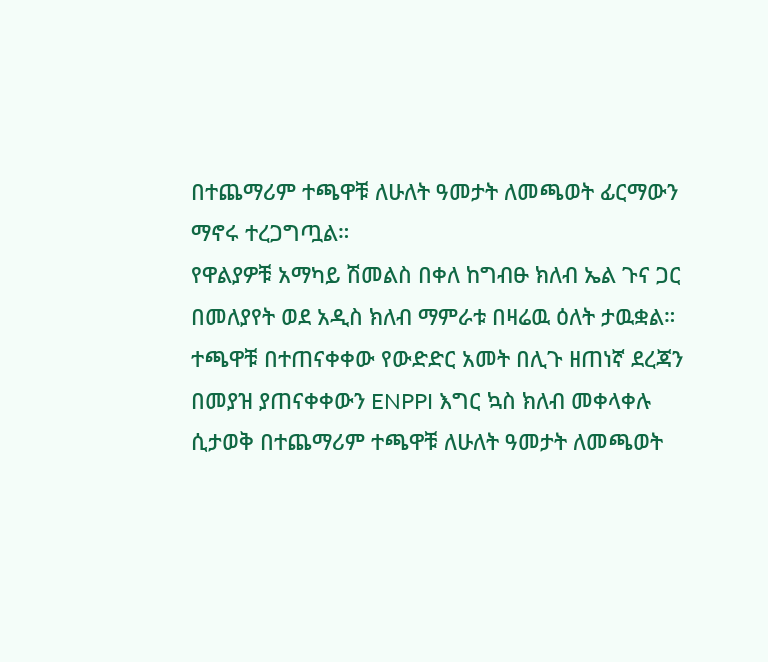በተጨማሪም ተጫዋቹ ለሁለት ዓመታት ለመጫወት ፊርማውን ማኖሩ ተረጋግጧል።
የዋልያዎቹ አማካይ ሽመልስ በቀለ ከግብፁ ክለብ ኤል ጉና ጋር በመለያየት ወደ አዲስ ክለብ ማምራቱ በዛሬዉ ዕለት ታዉቋል።
ተጫዋቹ በተጠናቀቀው የውድድር አመት በሊጉ ዘጠነኛ ደረጃን በመያዝ ያጠናቀቀውን ENPPI እግር ኳስ ክለብ መቀላቀሉ ሲታወቅ በተጨማሪም ተጫዋቹ ለሁለት ዓመታት ለመጫወት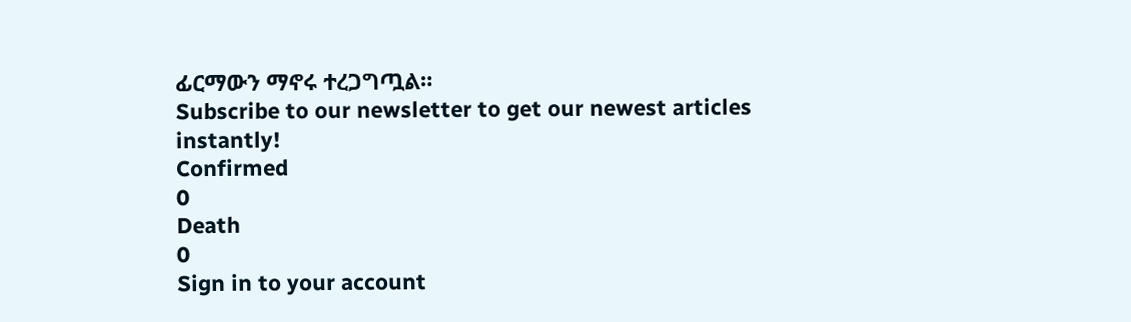ፊርማውን ማኖሩ ተረጋግጧል።
Subscribe to our newsletter to get our newest articles instantly!
Confirmed
0
Death
0
Sign in to your account